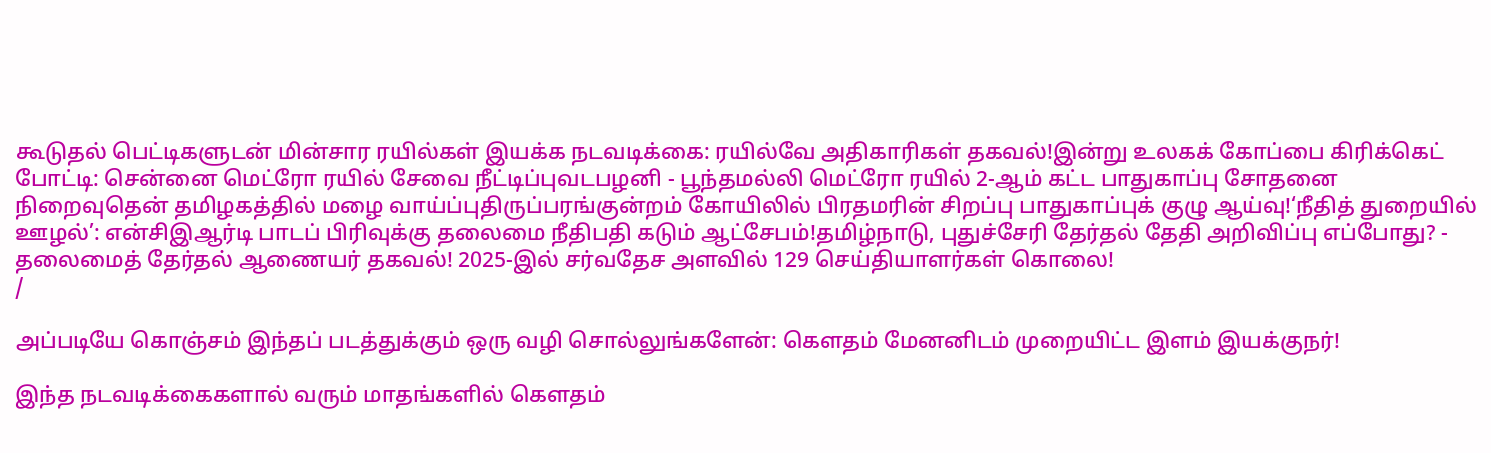கூடுதல் பெட்டிகளுடன் மின்சார ரயில்கள் இயக்க நடவடிக்கை: ரயில்வே அதிகாரிகள் தகவல்!இன்று உலகக் கோப்பை கிரிக்கெட் போட்டி: சென்னை மெட்ரோ ரயில் சேவை நீட்டிப்புவடபழனி - பூந்தமல்லி மெட்ரோ ரயில் 2-ஆம் கட்ட பாதுகாப்பு சோதனை நிறைவுதென் தமிழகத்தில் மழை வாய்ப்புதிருப்பரங்குன்றம் கோயிலில் பிரதமரின் சிறப்பு பாதுகாப்புக் குழு ஆய்வு!‘நீதித் துறையில் ஊழல்’: என்சிஇஆர்டி பாடப் பிரிவுக்கு தலைமை நீதிபதி கடும் ஆட்சேபம்!தமிழ்நாடு, புதுச்சேரி தேர்தல் தேதி அறிவிப்பு எப்போது? - தலைமைத் தேர்தல் ஆணையர் தகவல்! 2025-இல் சர்வதேச அளவில் 129 செய்தியாளர்கள் கொலை!
/

அப்படியே கொஞ்சம் இந்தப் படத்துக்கும் ஒரு வழி சொல்லுங்களேன்: கெளதம் மேனனிடம் முறையிட்ட இளம் இயக்குநர்!

இந்த நடவடிக்கைகளால் வரும் மாதங்களில் கெளதம்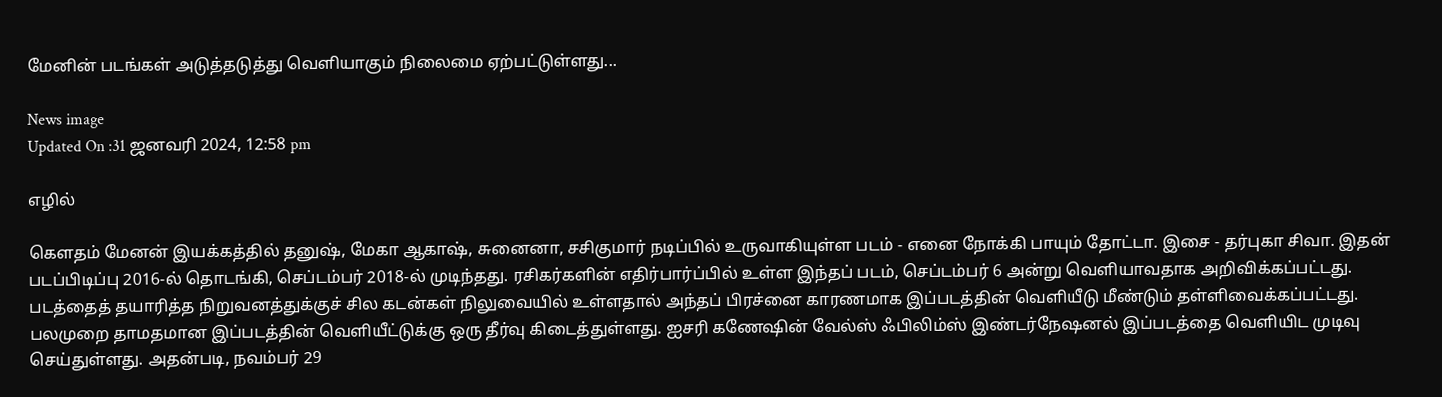மேனின் படங்கள் அடுத்தடுத்து வெளியாகும் நிலைமை ஏற்பட்டுள்ளது...

News image
Updated On :31 ஜனவரி 2024, 12:58 pm

எழில்

கெளதம் மேனன் இயக்கத்தில் தனுஷ், மேகா ஆகாஷ், சுனைனா, சசிகுமார் நடிப்பில் உருவாகியுள்ள படம் - எனை நோக்கி பாயும் தோட்டா. இசை - தர்புகா சிவா. இதன் படப்பிடிப்பு 2016-ல் தொடங்கி, செப்டம்பர் 2018-ல் முடிந்தது. ரசிகர்களின் எதிர்பார்ப்பில் உள்ள இந்தப் படம், செப்டம்பர் 6 அன்று வெளியாவதாக அறிவிக்கப்பட்டது. படத்தைத் தயாரித்த நிறுவனத்துக்குச் சில கடன்கள் நிலுவையில் உள்ளதால் அந்தப் பிரச்னை காரணமாக இப்படத்தின் வெளியீடு மீண்டும் தள்ளிவைக்கப்பட்டது. பலமுறை தாமதமான இப்படத்தின் வெளியீட்டுக்கு ஒரு தீர்வு கிடைத்துள்ளது. ஐசரி கணேஷின் வேல்ஸ் ஃபிலிம்ஸ் இண்டர்நேஷனல் இப்படத்தை வெளியிட முடிவு செய்துள்ளது. அதன்படி, நவம்பர் 29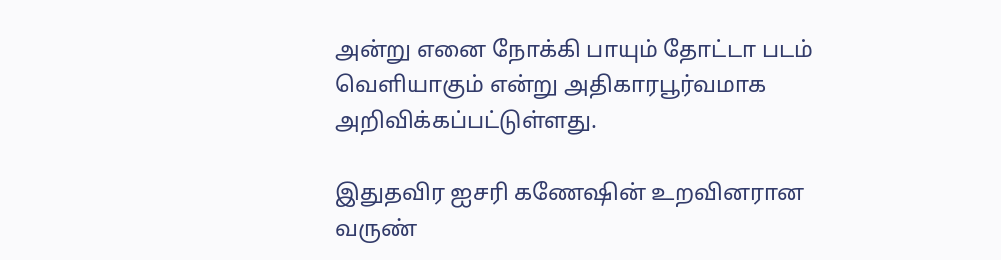அன்று எனை நோக்கி பாயும் தோட்டா படம் வெளியாகும் என்று அதிகாரபூர்வமாக அறிவிக்கப்பட்டுள்ளது.

இதுதவிர ஐசரி கணேஷின் உறவினரான வருண்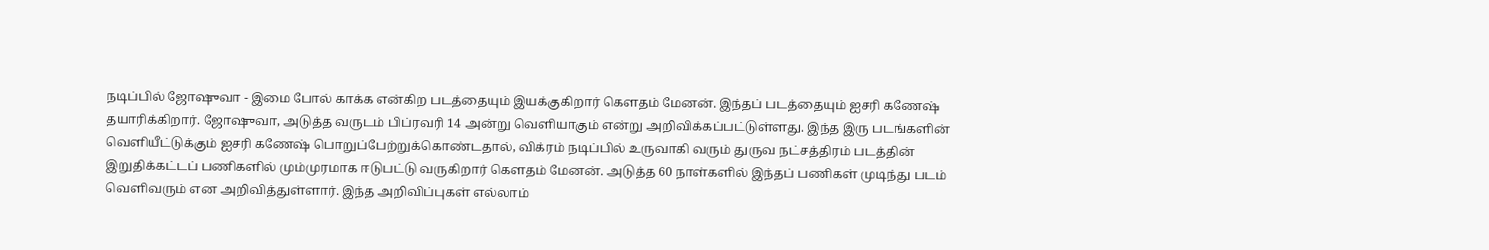நடிப்பில் ஜோஷுவா - இமை போல் காக்க என்கிற படத்தையும் இயக்குகிறார் கெளதம் மேனன். இந்தப் படத்தையும் ஐசரி கணேஷ் தயாரிக்கிறார். ஜோஷுவா, அடுத்த வருடம் பிப்ரவரி 14 அன்று வெளியாகும் என்று அறிவிக்கப்பட்டுள்ளது. இந்த இரு படங்களின் வெளியீட்டுக்கும் ஐசரி கணேஷ் பொறுப்பேற்றுக்கொண்டதால், விக்ரம் நடிப்பில் உருவாகி வரும் துருவ நட்சத்திரம் படத்தின் இறுதிக்கட்டப் பணிகளில் மும்முரமாக ஈடுபட்டு வருகிறார் கெளதம் மேனன். அடுத்த 60 நாள்களில் இந்தப் பணிகள் முடிந்து படம் வெளிவரும் என அறிவித்துள்ளார். இந்த அறிவிப்புகள் எல்லாம்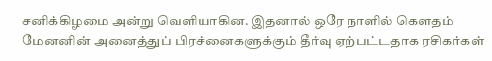சனிக்கிழமை அன்று வெளியாகின. இதனால் ஒரே நாளில் கெளதம் மேனனின் அனைத்துப் பிரச்னைகளுக்கும் தீர்வு ஏற்பட்டதாக ரசிகர்கள்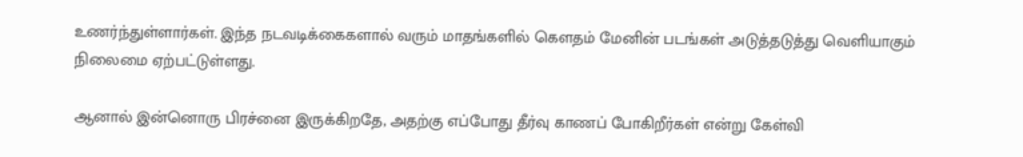உணர்ந்துள்ளார்கள். இந்த நடவடிக்கைகளால் வரும் மாதங்களில் கெளதம் மேனின் படங்கள் அடுத்தடுத்து வெளியாகும் நிலைமை ஏற்பட்டுள்ளது.

ஆனால் இன்னொரு பிரச்னை இருக்கிறதே, அதற்கு எப்போது தீர்வு காணப் போகிறீர்கள் என்று கேள்வி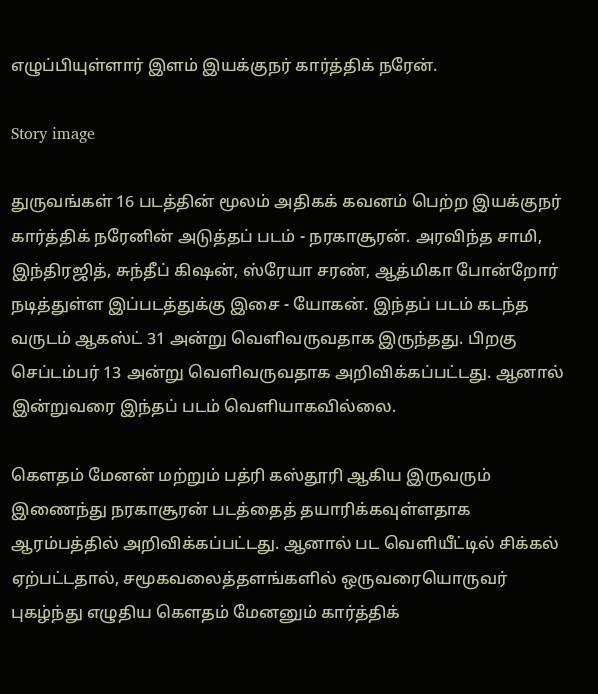எழுப்பியுள்ளார் இளம் இயக்குநர் கார்த்திக் நரேன்.

Story image

துருவங்கள் 16 படத்தின் மூலம் அதிகக் கவனம் பெற்ற இயக்குநர் கார்த்திக் நரேனின் அடுத்தப் படம் - நரகாசூரன். அரவிந்த சாமி, இந்திரஜித், சுந்தீப் கிஷன், ஸ்ரேயா சரண், ஆத்மிகா போன்றோர் நடித்துள்ள இப்படத்துக்கு இசை - யோகன். இந்தப் படம் கடந்த வருடம் ஆகஸ்ட் 31 அன்று வெளிவருவதாக இருந்தது. பிறகு செப்டம்பர் 13 அன்று வெளிவருவதாக அறிவிக்கப்பட்டது. ஆனால் இன்றுவரை இந்தப் படம் வெளியாகவில்லை.

கெளதம் மேனன் மற்றும் பத்ரி கஸ்தூரி ஆகிய இருவரும் இணைந்து நரகாசூரன் படத்தைத் தயாரிக்கவுள்ளதாக ஆரம்பத்தில் அறிவிக்கப்பட்டது. ஆனால் பட வெளியீட்டில் சிக்கல் ஏற்பட்டதால், சமூகவலைத்தளங்களில் ஒருவரையொருவர் புகழ்ந்து எழுதிய கெளதம் மேனனும் கார்த்திக்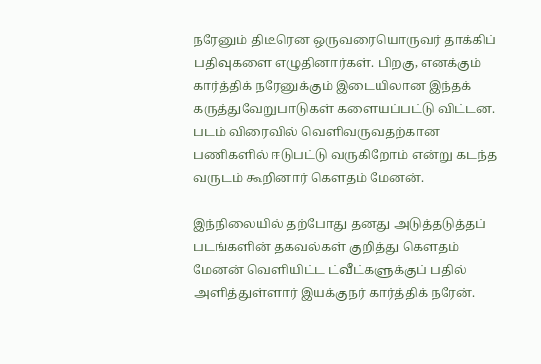நரேனும் திடீரென ஒருவரையொருவர் தாக்கிப் பதிவுகளை எழுதினார்கள். பிறகு, எனக்கும் கார்த்திக் நரேனுக்கும் இடையிலான இந்தக் கருத்துவேறுபாடுகள் களையப்பட்டு விட்டன. படம் விரைவில் வெளிவருவதற்கான பணிகளில் ஈடுபட்டு வருகிறோம் என்று கடந்த வருடம் கூறினார் கெளதம் மேனன்.

இந்நிலையில் தற்போது தனது அடுத்தடுத்தப் படங்களின் தகவல்கள் குறித்து கெளதம் மேனன் வெளியிட்ட ட்வீட்களுக்குப் பதில் அளித்துள்ளார் இயக்குநர் கார்த்திக் நரேன்.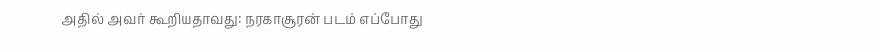அதில் அவர் கூறியதாவது: நரகாசூரன் படம் எப்போது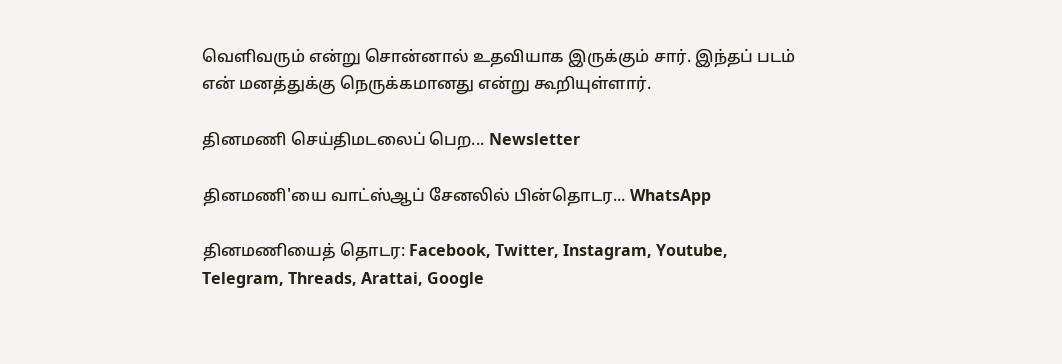வெளிவரும் என்று சொன்னால் உதவியாக இருக்கும் சார். இந்தப் படம் என் மனத்துக்கு நெருக்கமானது என்று கூறியுள்ளார்.

தினமணி செய்திமடலைப் பெற... Newsletter

தினமணி'யை வாட்ஸ்ஆப் சேனலில் பின்தொடர... WhatsApp

தினமணியைத் தொடர: Facebook, Twitter, Instagram, Youtube, Telegram, Threads, Arattai, Google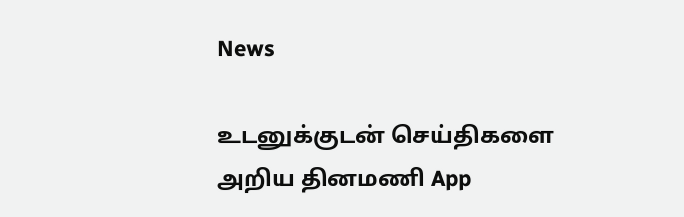News

உடனுக்குடன் செய்திகளை அறிய தினமணி App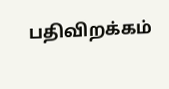பதிவிறக்கம்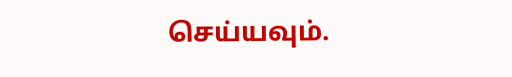செய்யவும்.